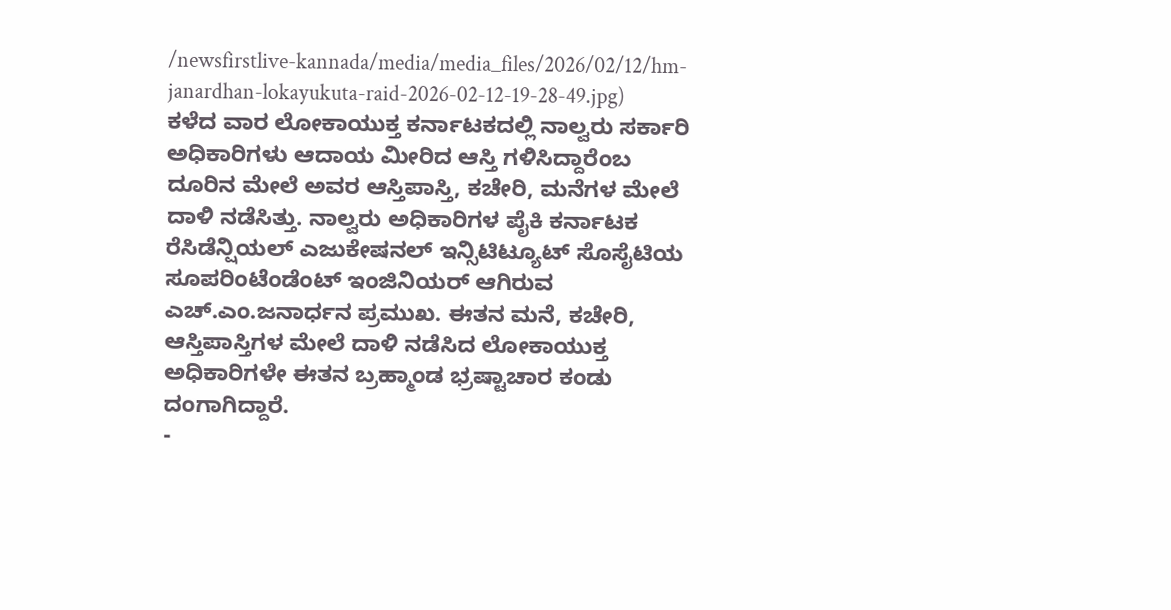/newsfirstlive-kannada/media/media_files/2026/02/12/hm-janardhan-lokayukuta-raid-2026-02-12-19-28-49.jpg)
ಕಳೆದ ವಾರ ಲೋಕಾಯುಕ್ತ ಕರ್ನಾಟಕದಲ್ಲಿ ನಾಲ್ವರು ಸರ್ಕಾರಿ ಅಧಿಕಾರಿಗಳು ಆದಾಯ ಮೀರಿದ ಆಸ್ತಿ ಗಳಿಸಿದ್ದಾರೆಂಬ ದೂರಿನ ಮೇಲೆ ಅವರ ಆಸ್ತಿಪಾಸ್ತಿ, ಕಚೇರಿ, ಮನೆಗಳ ಮೇಲೆ ದಾಳಿ ನಡೆಸಿತ್ತು. ನಾಲ್ವರು ಅಧಿಕಾರಿಗಳ ಪೈಕಿ ಕರ್ನಾಟಕ ರೆಸಿಡೆನ್ಷಿಯಲ್ ಎಜುಕೇಷನಲ್ ಇನ್ಸಿಟಿಟ್ಯೂಟ್ ಸೊಸೈಟಿಯ ಸೂಪರಿಂಟೆಂಡೆಂಟ್ ಇಂಜಿನಿಯರ್ ಆಗಿರುವ ಎಚ್.ಎಂ.ಜನಾರ್ಧನ ಪ್ರಮುಖ. ಈತನ ಮನೆ, ಕಚೇರಿ, ಆಸ್ತಿಪಾಸ್ತಿಗಳ ಮೇಲೆ ದಾಳಿ ನಡೆಸಿದ ಲೋಕಾಯುಕ್ತ ಅಧಿಕಾರಿಗಳೇ ಈತನ ಬ್ರಹ್ಮಾಂಡ ಭ್ರಷ್ಟಾಚಾರ ಕಂಡು ದಂಗಾಗಿದ್ದಾರೆ.
-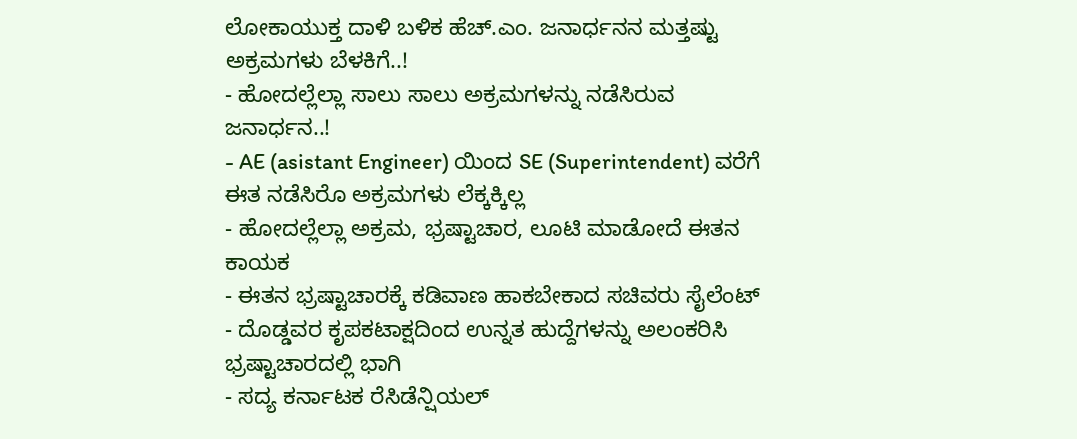ಲೋಕಾಯುಕ್ತ ದಾಳಿ ಬಳಿಕ ಹೆಚ್.ಎಂ. ಜನಾರ್ಧನನ ಮತ್ತಷ್ಟು ಅಕ್ರಮಗಳು ಬೆಳಕಿಗೆ..!
- ಹೋದಲ್ಲೆಲ್ಲಾ ಸಾಲು ಸಾಲು ಅಕ್ರಮಗಳನ್ನು ನಡೆಸಿರುವ ಜನಾರ್ಧನ..!
- AE (asistant Engineer) ಯಿಂದ SE (Superintendent) ವರೆಗೆ ಈತ ನಡೆಸಿರೊ ಅಕ್ರಮಗಳು ಲೆಕ್ಕಕ್ಕಿಲ್ಲ
- ಹೋದಲ್ಲೆಲ್ಲಾ ಅಕ್ರಮ, ಭ್ರಷ್ಟಾಚಾರ, ಲೂಟಿ ಮಾಡೋದೆ ಈತನ ಕಾಯಕ
- ಈತನ ಭ್ರಷ್ಟಾಚಾರಕ್ಕೆ ಕಡಿವಾಣ ಹಾಕಬೇಕಾದ ಸಚಿವರು ಸೈಲೆಂಟ್
- ದೊಡ್ಡವರ ಕೃಪಕಟಾಕ್ಷದಿಂದ ಉನ್ನತ ಹುದ್ದೆಗಳನ್ನು ಅಲಂಕರಿಸಿ ಭ್ರಷ್ಟಾಚಾರದಲ್ಲಿ ಭಾಗಿ
- ಸದ್ಯ ಕರ್ನಾಟಕ ರೆಸಿಡೆನ್ಷಿಯಲ್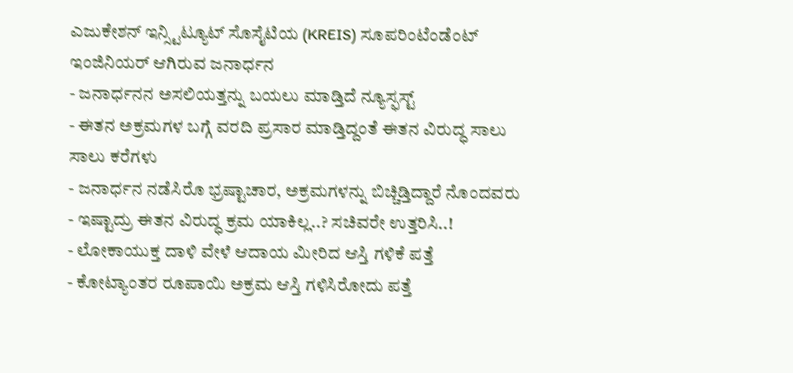ಎಜುಕೇಶನ್ ಇನ್ಸ್ಟಿಟ್ಯೂಟ್ ಸೊಸೈಟಿಯ (KREIS) ಸೂಪರಿಂಟೆಂಡೆಂಟ್ ಇಂಜಿನಿಯರ್ ಆಗಿರುವ ಜನಾರ್ಧನ
- ಜನಾರ್ಧನನ ಅಸಲಿಯತ್ತನ್ನು ಬಯಲು ಮಾಡ್ತಿದೆ ನ್ಯೂಸ್ಫಸ್ಟ್
- ಈತನ ಅಕ್ರಮಗಳ ಬಗ್ಗೆ ವರದಿ ಪ್ರಸಾರ ಮಾಡ್ತಿದ್ದಂತೆ ಈತನ ವಿರುದ್ಧ ಸಾಲು ಸಾಲು ಕರೆಗಳು
- ಜನಾರ್ಧನ ನಡೆಸಿರೊ ಭ್ರಷ್ಟಾಚಾರ, ಅಕ್ರಮಗಳನ್ನು ಬಿಚ್ಚಿಡ್ತಿದ್ದಾರೆ ನೊಂದವರು
- ಇಷ್ಟಾದ್ರು ಈತನ ವಿರುದ್ಧ ಕ್ರಮ ಯಾಕಿಲ್ಲ..? ಸಚಿವರೇ ಉತ್ತರಿಸಿ..!
- ಲೋಕಾಯುಕ್ತ ದಾಳಿ ವೇಳೆ ಆದಾಯ ಮೀರಿದ ಆಸ್ತಿ ಗಳಿಕೆ ಪತ್ತೆ
- ಕೋಟ್ಯಾಂತರ ರೂಪಾಯಿ ಅಕ್ರಮ ಆಸ್ತಿ ಗಳಿಸಿರೋದು ಪತ್ತೆ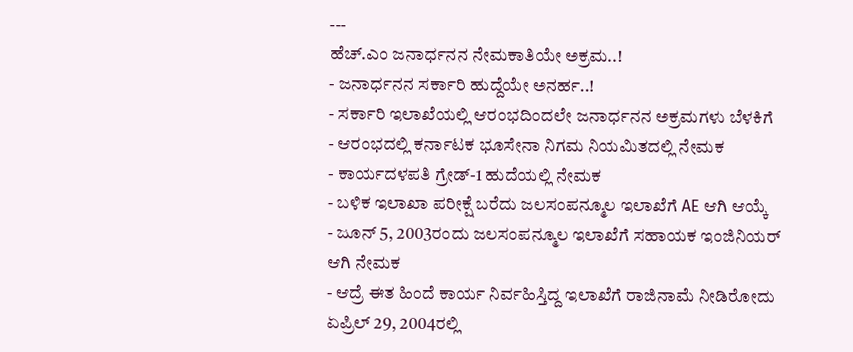---
ಹೆಚ್.ಎಂ ಜನಾರ್ಧನನ ನೇಮಕಾತಿಯೇ ಅಕ್ರಮ..!
- ಜನಾರ್ಧನನ ಸರ್ಕಾರಿ ಹುದ್ದೆಯೇ ಅನರ್ಹ..!
- ಸರ್ಕಾರಿ ಇಲಾಖೆಯಲ್ಲಿ ಆರಂಭದಿಂದಲೇ ಜನಾರ್ಧನನ ಅಕ್ರಮಗಳು ಬೆಳಕಿಗೆ
- ಆರಂಭದಲ್ಲಿ ಕರ್ನಾಟಕ ಭೂಸೇನಾ ನಿಗಮ ನಿಯಮಿತದಲ್ಲಿ ನೇಮಕ
- ಕಾರ್ಯದಳಪತಿ ಗ್ರೇಡ್-1 ಹುದೆಯಲ್ಲಿ ನೇಮಕ
- ಬಳಿಕ ಇಲಾಖಾ ಪರೀಕ್ಷೆ ಬರೆದು ಜಲಸಂಪನ್ಮೂಲ ಇಲಾಖೆಗೆ AE ಆಗಿ ಆಯ್ಕೆ
- ಜೂನ್ 5, 2003ರಂದು ಜಲಸಂಪನ್ಮೂಲ ಇಲಾಖೆಗೆ ಸಹಾಯಕ ಇಂಜಿನಿಯರ್ ಆಗಿ ನೇಮಕ
- ಆದ್ರೆ ಈತ ಹಿಂದೆ ಕಾರ್ಯ ನಿರ್ವಹಿಸ್ತಿದ್ದ ಇಲಾಖೆಗೆ ರಾಜಿನಾಮೆ ನೀಡಿರೋದು ಏಪ್ರಿಲ್ 29, 2004ರಲ್ಲಿ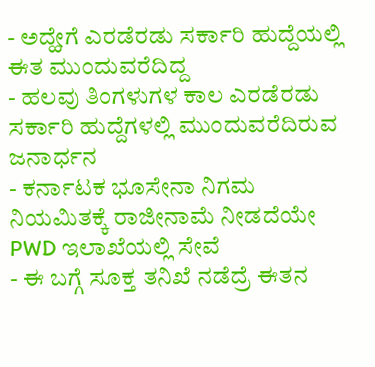- ಅದ್ಹೇಗೆ ಎರಡೆರಡು ಸರ್ಕಾರಿ ಹುದ್ದೆಯಲ್ಲಿ ಈತ ಮುಂದುವರೆದಿದ್ದ
- ಹಲವು ತಿಂಗಳುಗಳ ಕಾಲ ಎರಡೆರಡು ಸರ್ಕಾರಿ ಹುದ್ದೆಗಳಲ್ಲಿ ಮುಂದುವರೆದಿರುವ ಜನಾರ್ಧನ
- ಕರ್ನಾಟಕ ಭೂಸೇನಾ ನಿಗಮ ನಿಯಮಿತಕ್ಕೆ ರಾಜೀನಾಮೆ ನೀಡದೆಯೇ PWD ಇಲಾಖೆಯಲ್ಲಿ ಸೇವೆ
- ಈ ಬಗ್ಗೆ ಸೂಕ್ತ ತನಿಖೆ ನಡೆದ್ರೆ ಈತನ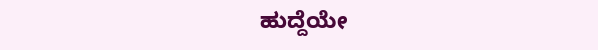ಹುದ್ದೆಯೇ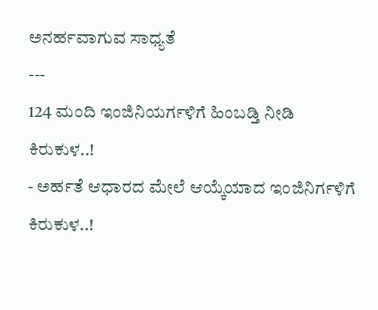ಅನರ್ಹವಾಗುವ ಸಾಧ್ಯತೆ
---
124 ಮಂದಿ ಇಂಜಿನಿಯರ್ಗಳಿಗೆ ಹಿಂಬಡ್ತಿ ನೀಡಿ ಕಿರುಕುಳ..!
- ಅರ್ಹತೆ ಆಧಾರದ ಮೇಲೆ ಆಯ್ಕೆಯಾದ ಇಂಜಿನಿರ್ಗಳಿಗೆ ಕಿರುಕುಳ..!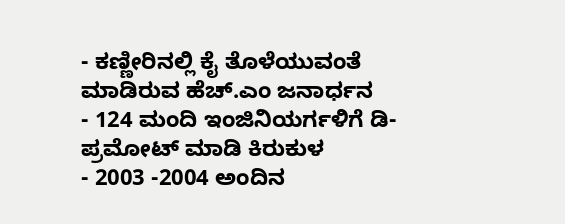- ಕಣ್ಣೀರಿನಲ್ಲಿ ಕೈ ತೊಳೆಯುವಂತೆ ಮಾಡಿರುವ ಹೆಚ್.ಎಂ ಜನಾರ್ಧನ
- 124 ಮಂದಿ ಇಂಜಿನಿಯರ್ಗಳಿಗೆ ಡಿ-ಪ್ರಮೋಟ್ ಮಾಡಿ ಕಿರುಕುಳ
- 2003 -2004 ಅಂದಿನ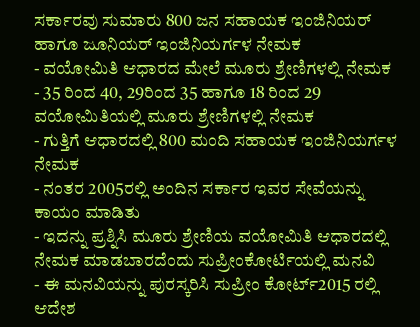ಸರ್ಕಾರವು ಸುಮಾರು 800 ಜನ ಸಹಾಯಕ ಇಂಜಿನಿಯರ್ ಹಾಗೂ ಜೂನಿಯರ್ ಇಂಜಿನಿಯರ್ಗಳ ನೇಮಕ
- ವಯೋಮಿತಿ ಆಧಾರದ ಮೇಲೆ ಮೂರು ಶ್ರೇಣಿಗಳಲ್ಲಿ ನೇಮಕ
- 35 ರಿಂದ 40, 29ರಿಂದ 35 ಹಾಗೂ 18 ರಿಂದ 29 ವಯೋಮಿತಿಯಲ್ಲಿ ಮೂರು ಶ್ರೇಣಿಗಳಲ್ಲಿ ನೇಮಕ
- ಗುತ್ತಿಗೆ ಆಧಾರದಲ್ಲಿ 800 ಮಂದಿ ಸಹಾಯಕ ಇಂಜಿನಿಯರ್ಗಳ ನೇಮಕ
- ನಂತರ 2005ರಲ್ಲಿ ಅಂದಿನ ಸರ್ಕಾರ ಇವರ ಸೇವೆಯನ್ನು ಕಾಯಂ ಮಾಡಿತು
- ಇದನ್ನು ಪ್ರಶ್ನಿಸಿ ಮೂರು ಶ್ರೇಣಿಯ ವಯೋಮಿತಿ ಆಧಾರದಲ್ಲಿ ನೇಮಕ ಮಾಡಬಾರದೆಂದು ಸುಪ್ರೀಂಕೋರ್ಟಿಯಲ್ಲಿ ಮನವಿ
- ಈ ಮನವಿಯನ್ನು ಪುರಸ್ಕರಿಸಿ ಸುಪ್ರೀಂ ಕೋರ್ಟ್2015 ರಲ್ಲಿ ಆದೇಶ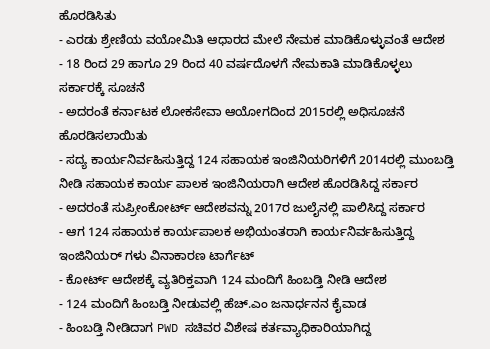ಹೊರಡಿಸಿತು
- ಎರಡು ಶ್ರೇಣಿಯ ವಯೋಮಿತಿ ಆಧಾರದ ಮೇಲೆ ನೇಮಕ ಮಾಡಿಕೊಳ್ಳುವಂತೆ ಆದೇಶ
- 18 ರಿಂದ 29 ಹಾಗೂ 29 ರಿಂದ 40 ವರ್ಷದೊಳಗೆ ನೇಮಕಾತಿ ಮಾಡಿಕೊಳ್ಳಲು ಸರ್ಕಾರಕ್ಕೆ ಸೂಚನೆ
- ಅದರಂತೆ ಕರ್ನಾಟಕ ಲೋಕಸೇವಾ ಆಯೋಗದಿಂದ 2015ರಲ್ಲಿ ಅಧಿಸೂಚನೆ ಹೊರಡಿಸಲಾಯಿತು
- ಸದ್ಯ ಕಾರ್ಯನಿರ್ವಹಿಸುತ್ತಿದ್ದ 124 ಸಹಾಯಕ ಇಂಜಿನಿಯರಿಗಳಿಗೆ 2014ರಲ್ಲಿ ಮುಂಬಡ್ತಿ ನೀಡಿ ಸಹಾಯಕ ಕಾರ್ಯ ಪಾಲಕ ಇಂಜಿನಿಯರಾಗಿ ಆದೇಶ ಹೊರಡಿಸಿದ್ದ ಸರ್ಕಾರ
- ಅದರಂತೆ ಸುಪ್ರೀಂಕೋರ್ಟ್ ಆದೇಶವನ್ನು 2017ರ ಜುಲೈನಲ್ಲಿ ಪಾಲಿಸಿದ್ದ ಸರ್ಕಾರ
- ಆಗ 124 ಸಹಾಯಕ ಕಾರ್ಯಪಾಲಕ ಅಭಿಯಂತರಾಗಿ ಕಾರ್ಯನಿರ್ವಹಿಸುತ್ತಿದ್ದ ಇಂಜಿನಿಯರ್ ಗಳು ವಿನಾಕಾರಣ ಟಾರ್ಗೆಟ್
- ಕೋರ್ಟ್ ಆದೇಶಕ್ಕೆ ವ್ಯತಿರಿಕ್ತವಾಗಿ 124 ಮಂದಿಗೆ ಹಿಂಬಡ್ತಿ ನೀಡಿ ಆದೇಶ
- 124 ಮಂದಿಗೆ ಹಿಂಬಡ್ತಿ ನೀಡುವಲ್ಲಿ ಹೆಚ್.ಎಂ ಜನಾರ್ಧನನ ಕೈವಾಡ
- ಹಿಂಬಡ್ತಿ ನೀಡಿದಾಗ PWD ಸಚಿವರ ವಿಶೇಷ ಕರ್ತವ್ಯಾಧಿಕಾರಿಯಾಗಿದ್ದ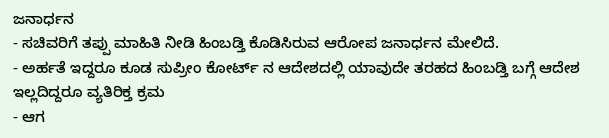ಜನಾರ್ಧನ
- ಸಚಿವರಿಗೆ ತಪ್ಪು ಮಾಹಿತಿ ನೀಡಿ ಹಿಂಬಡ್ತಿ ಕೊಡಿಸಿರುವ ಆರೋಪ ಜನಾರ್ಧನ ಮೇಲಿದೆ.
- ಅರ್ಹತೆ ಇದ್ದರೂ ಕೂಡ ಸುಪ್ರೀಂ ಕೋರ್ಟ್ ನ ಆದೇಶದಲ್ಲಿ ಯಾವುದೇ ತರಹದ ಹಿಂಬಡ್ತಿ ಬಗ್ಗೆ ಆದೇಶ ಇಲ್ಲದಿದ್ದರೂ ವ್ಯತಿರಿಕ್ತ ಕ್ರಮ
- ಆಗ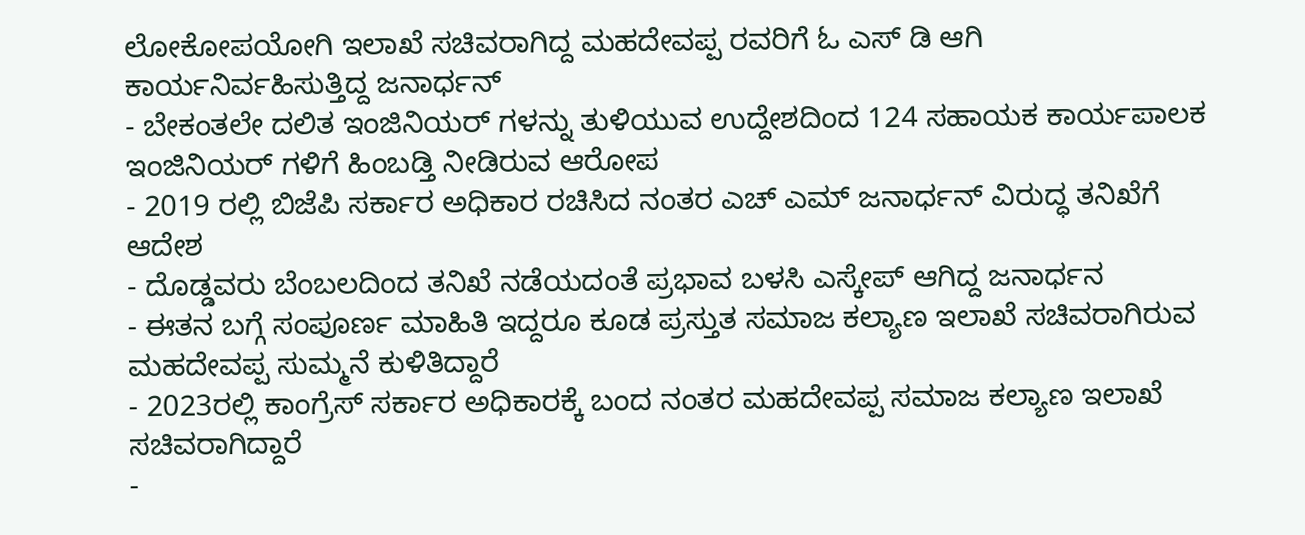ಲೋಕೋಪಯೋಗಿ ಇಲಾಖೆ ಸಚಿವರಾಗಿದ್ದ ಮಹದೇವಪ್ಪ ರವರಿಗೆ ಓ ಎಸ್ ಡಿ ಆಗಿ ಕಾರ್ಯನಿರ್ವಹಿಸುತ್ತಿದ್ದ ಜನಾರ್ಧನ್
- ಬೇಕಂತಲೇ ದಲಿತ ಇಂಜಿನಿಯರ್ ಗಳನ್ನು ತುಳಿಯುವ ಉದ್ದೇಶದಿಂದ 124 ಸಹಾಯಕ ಕಾರ್ಯಪಾಲಕ ಇಂಜಿನಿಯರ್ ಗಳಿಗೆ ಹಿಂಬಡ್ತಿ ನೀಡಿರುವ ಆರೋಪ
- 2019 ರಲ್ಲಿ ಬಿಜೆಪಿ ಸರ್ಕಾರ ಅಧಿಕಾರ ರಚಿಸಿದ ನಂತರ ಎಚ್ ಎಮ್ ಜನಾರ್ಧನ್ ವಿರುದ್ಧ ತನಿಖೆಗೆ ಆದೇಶ
- ದೊಡ್ಡವರು ಬೆಂಬಲದಿಂದ ತನಿಖೆ ನಡೆಯದಂತೆ ಪ್ರಭಾವ ಬಳಸಿ ಎಸ್ಕೇಪ್ ಆಗಿದ್ದ ಜನಾರ್ಧನ
- ಈತನ ಬಗ್ಗೆ ಸಂಪೂರ್ಣ ಮಾಹಿತಿ ಇದ್ದರೂ ಕೂಡ ಪ್ರಸ್ತುತ ಸಮಾಜ ಕಲ್ಯಾಣ ಇಲಾಖೆ ಸಚಿವರಾಗಿರುವ ಮಹದೇವಪ್ಪ ಸುಮ್ಮನೆ ಕುಳಿತಿದ್ದಾರೆ
- 2023ರಲ್ಲಿ ಕಾಂಗ್ರೆಸ್ ಸರ್ಕಾರ ಅಧಿಕಾರಕ್ಕೆ ಬಂದ ನಂತರ ಮಹದೇವಪ್ಪ ಸಮಾಜ ಕಲ್ಯಾಣ ಇಲಾಖೆ ಸಚಿವರಾಗಿದ್ದಾರೆ
-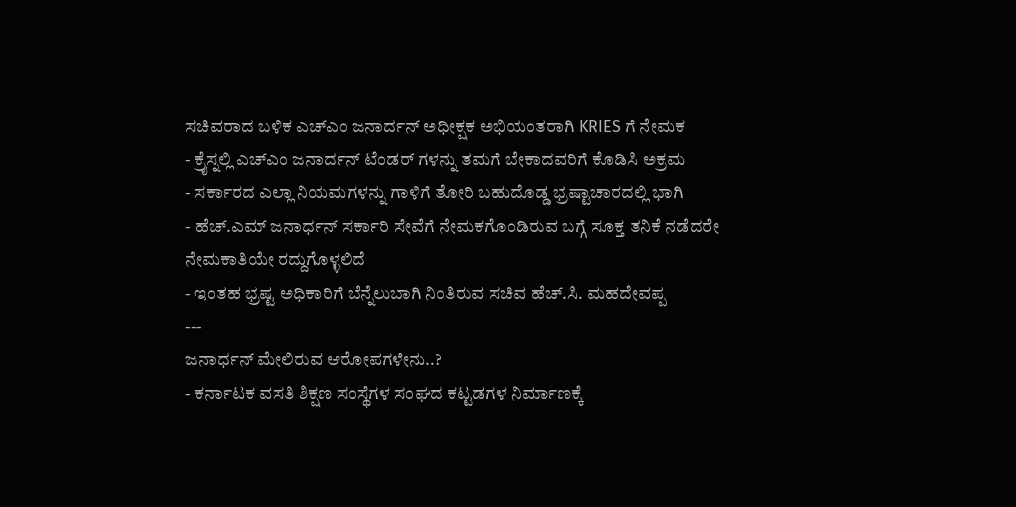ಸಚಿವರಾದ ಬಳಿಕ ಎಚ್ಎಂ ಜನಾರ್ದನ್ ಅಧೀಕ್ಷಕ ಅಭಿಯಂತರಾಗಿ KRIES ಗೆ ನೇಮಕ
- ಕ್ರೈಸ್ನಲ್ಲಿ ಎಚ್ಎಂ ಜನಾರ್ದನ್ ಟೆಂಡರ್ ಗಳನ್ನು ತಮಗೆ ಬೇಕಾದವರಿಗೆ ಕೊಡಿಸಿ ಅಕ್ರಮ
- ಸರ್ಕಾರದ ಎಲ್ಲಾ ನಿಯಮಗಳನ್ನು ಗಾಳಿಗೆ ತೋರಿ ಬಹುದೊಡ್ಡ ಭ್ರಷ್ಟಾಚಾರದಲ್ಲಿ ಭಾಗಿ
- ಹೆಚ್.ಎಮ್ ಜನಾರ್ಧನ್ ಸರ್ಕಾರಿ ಸೇವೆಗೆ ನೇಮಕಗೊಂಡಿರುವ ಬಗ್ಗೆ ಸೂಕ್ತ ತನಿಕೆ ನಡೆದರೇ ನೇಮಕಾತಿಯೇ ರದ್ದುಗೊಳ್ಳಲಿದೆ
- ಇಂತಹ ಭ್ರಷ್ಟ ಅಧಿಕಾರಿಗೆ ಬೆನ್ನೆಲುಬಾಗಿ ನಿಂತಿರುವ ಸಚಿವ ಹೆಚ್.ಸಿ. ಮಹದೇವಪ್ಪ
---
ಜನಾರ್ಧನ್ ಮೇಲಿರುವ ಆರೋಪಗಳೇನು..?
- ಕರ್ನಾಟಕ ವಸತಿ ಶಿಕ್ಷಣ ಸಂಸ್ಥೆಗಳ ಸಂಘದ ಕಟ್ಟಡಗಳ ನಿರ್ಮಾಣಕ್ಕೆ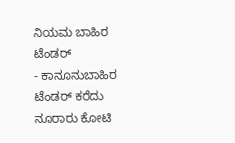ನಿಯಮ ಬಾಹಿರ ಟೆಂಡರ್
- ಕಾನೂನುಬಾಹಿರ ಟೆಂಡರ್ ಕರೆದು ನೂರಾರು ಕೋಟಿ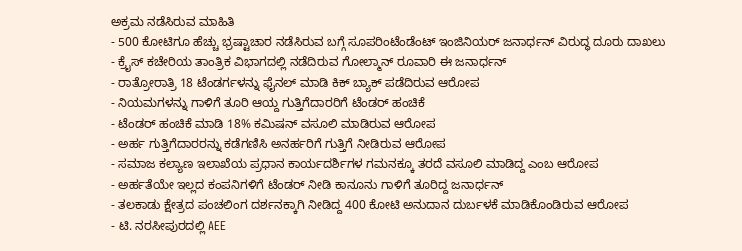ಅಕ್ರಮ ನಡೆಸಿರುವ ಮಾಹಿತಿ
- 500 ಕೋಟಿಗೂ ಹೆಚ್ಚು ಭ್ರಷ್ಟಾಚಾರ ನಡೆಸಿರುವ ಬಗ್ಗೆ ಸೂಪರಿಂಟೆಂಡೆಂಟ್ ಇಂಜಿನಿಯರ್ ಜನಾರ್ಧನ್ ವಿರುದ್ಧ ದೂರು ದಾಖಲು
- ಕ್ರೈಸ್ ಕಚೇರಿಯ ತಾಂತ್ರಿಕ ವಿಭಾಗದಲ್ಲಿ ನಡೆದಿರುವ ಗೋಲ್ಮಾನ್ ರೂವಾರಿ ಈ ಜನಾರ್ಧನ್
- ರಾತ್ರೋರಾತ್ರಿ 18 ಟೆಂಡರ್ಗಳನ್ನು ಫೈನಲ್ ಮಾಡಿ ಕಿಕ್ ಬ್ಯಾಕ್ ಪಡೆದಿರುವ ಆರೋಪ
- ನಿಯಮಗಳನ್ನು ಗಾಳಿಗೆ ತೂರಿ ಆಯ್ದ ಗುತ್ತಿಗೆದಾರರಿಗೆ ಟೆಂಡರ್ ಹಂಚಿಕೆ
- ಟೆಂಡರ್ ಹಂಚಿಕೆ ಮಾಡಿ 18% ಕಮಿಷನ್ ವಸೂಲಿ ಮಾಡಿರುವ ಆರೋಪ
- ಅರ್ಹ ಗುತ್ತಿಗೆದಾರರನ್ನು ಕಡೆಗಣಿಸಿ ಅನರ್ಹರಿಗೆ ಗುತ್ತಿಗೆ ನೀಡಿರುವ ಆರೋಪ
- ಸಮಾಜ ಕಲ್ಯಾಣ ಇಲಾಖೆಯ ಪ್ರಧಾನ ಕಾರ್ಯದರ್ಶಿಗಳ ಗಮನಕ್ಕೂ ತರದೆ ವಸೂಲಿ ಮಾಡಿದ್ದ ಎಂಬ ಆರೋಪ
- ಅರ್ಹತೆಯೇ ಇಲ್ಲದ ಕಂಪನಿಗಳಿಗೆ ಟೆಂಡರ್ ನೀಡಿ ಕಾನೂನು ಗಾಳಿಗೆ ತೂರಿದ್ದ ಜನಾರ್ಧನ್
- ತಲಕಾಡು ಕ್ಷೇತ್ರದ ಪಂಚಲಿಂಗ ದರ್ಶನಕ್ಕಾಗಿ ನೀಡಿದ್ದ 400 ಕೋಟಿ ಅನುದಾನ ದುರ್ಬಳಕೆ ಮಾಡಿಕೊಂಡಿರುವ ಆರೋಪ
- ಟಿ. ನರಸೀಪುರದಲ್ಲಿ AEE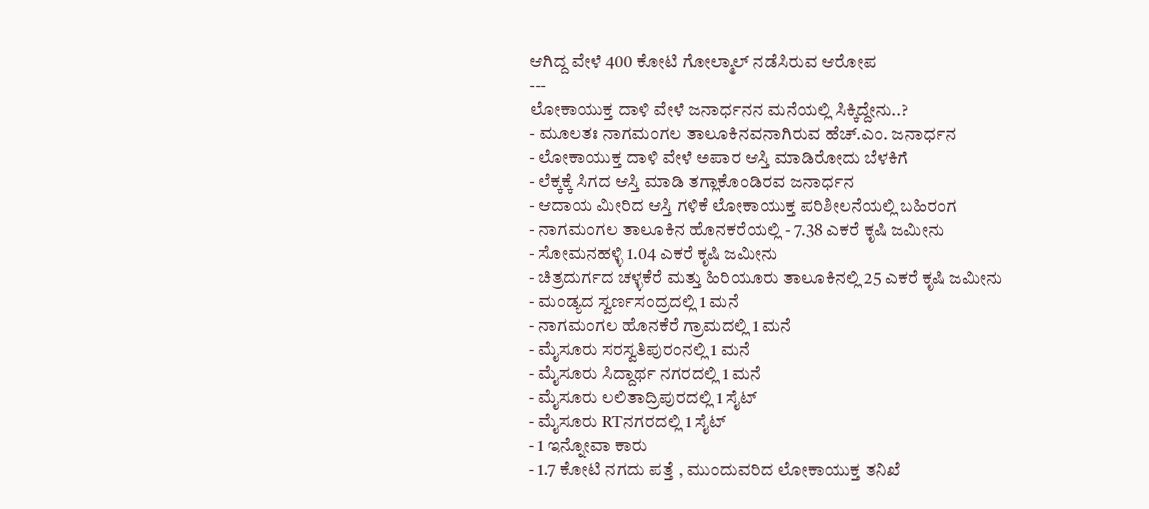ಆಗಿದ್ದ ವೇಳೆ 400 ಕೋಟಿ ಗೋಲ್ಮಾಲ್ ನಡೆಸಿರುವ ಆರೋಪ
---
ಲೋಕಾಯುಕ್ತ ದಾಳಿ ವೇಳೆ ಜನಾರ್ಧನನ ಮನೆಯಲ್ಲಿ ಸಿಕ್ಕಿದ್ದೇನು..?
- ಮೂಲತಃ ನಾಗಮಂಗಲ ತಾಲೂಕಿನವನಾಗಿರುವ ಹೆಚ್.ಎಂ. ಜನಾರ್ಧನ
- ಲೋಕಾಯುಕ್ತ ದಾಳಿ ವೇಳೆ ಅಪಾರ ಆಸ್ತಿ ಮಾಡಿರೋದು ಬೆಳಕಿಗೆ
- ಲೆಕ್ಕಕ್ಕೆ ಸಿಗದ ಆಸ್ತಿ ಮಾಡಿ ತಗ್ಲಾಕೊಂಡಿರವ ಜನಾರ್ಧನ
- ಆದಾಯ ಮೀರಿದ ಆಸ್ತಿ ಗಳಿಕೆ ಲೋಕಾಯುಕ್ತ ಪರಿಶೀಲನೆಯಲ್ಲಿ ಬಹಿರಂಗ
- ನಾಗಮಂಗಲ ತಾಲೂಕಿನ ಹೊನಕರೆಯಲ್ಲಿ - 7.38 ಎಕರೆ ಕೃಷಿ ಜಮೀನು
- ಸೋಮನಹಳ್ಳಿ 1.04 ಎಕರೆ ಕೃಷಿ ಜಮೀನು
- ಚಿತ್ರದುರ್ಗದ ಚಳ್ಳಕೆರೆ ಮತ್ತು ಹಿರಿಯೂರು ತಾಲೂಕಿನಲ್ಲಿ 25 ಎಕರೆ ಕೃಷಿ ಜಮೀನು
- ಮಂಡ್ಯದ ಸ್ವರ್ಣಸಂದ್ರದಲ್ಲಿ 1 ಮನೆ
- ನಾಗಮಂಗಲ ಹೊನಕೆರೆ ಗ್ರಾಮದಲ್ಲಿ 1 ಮನೆ
- ಮೈಸೂರು ಸರಸ್ವತಿಪುರಂನಲ್ಲಿ 1 ಮನೆ
- ಮೈಸೂರು ಸಿದ್ದಾರ್ಥ ನಗರದಲ್ಲಿ 1 ಮನೆ
- ಮೈಸೂರು ಲಲಿತಾದ್ರಿಪುರದಲ್ಲಿ 1 ಸೈಟ್
- ಮೈಸೂರು RTನಗರದಲ್ಲಿ 1 ಸೈಟ್
- 1 ಇನ್ನೋವಾ ಕಾರು
- 1.7 ಕೋಟಿ ನಗದು ಪತ್ತೆ , ಮುಂದುವರಿದ ಲೋಕಾಯುಕ್ತ ತನಿಖೆ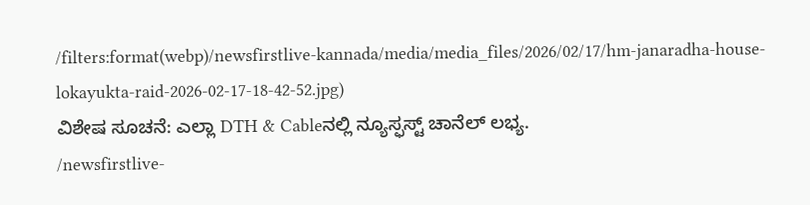/filters:format(webp)/newsfirstlive-kannada/media/media_files/2026/02/17/hm-janaradha-house-lokayukta-raid-2026-02-17-18-42-52.jpg)
ವಿಶೇಷ ಸೂಚನೆ: ಎಲ್ಲಾ DTH & Cableನಲ್ಲಿ ನ್ಯೂಸ್ಫಸ್ಟ್ ಚಾನೆಲ್ ಲಭ್ಯ.
/newsfirstlive-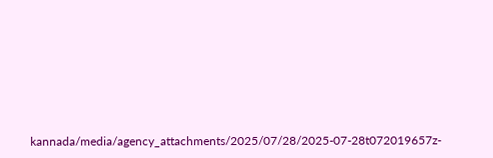kannada/media/agency_attachments/2025/07/28/2025-07-28t072019657z-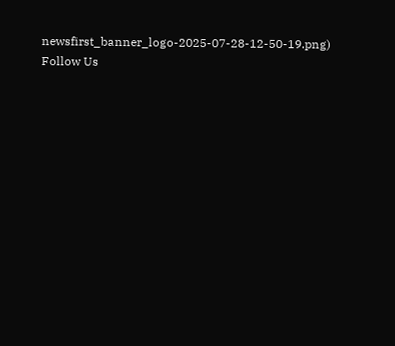newsfirst_banner_logo-2025-07-28-12-50-19.png)
Follow Us